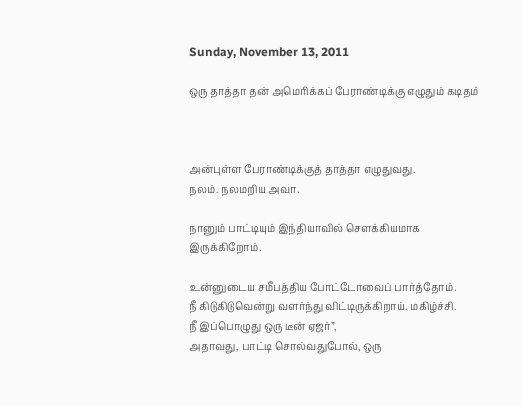Sunday, November 13, 2011

ஒரு தாத்தா தன் அமெரிக்கப் பேராண்டிக்கு எழுதும் கடிதம்



அன்புள்ள பேராண்டிக்குத் தாத்தா எழுதுவது.
நலம். நலமறிய அவா.

நானும் பாட்டியும் இந்தியாவில் செளக்கியமாக இருக்கிறோம்.

உன்னுடைய சமீபத்திய போட்டோவைப் பார்த்தோம்.
நீ கிடுகிடுவென்று வளர்ந்து விட்டிருக்கிறாய். மகிழ்ச்சி.
நீ இப்பொழுது ஒரு டீன் ஏஜர்”,
அதாவது, பாட்டி சொல்வதுபோல், ஒரு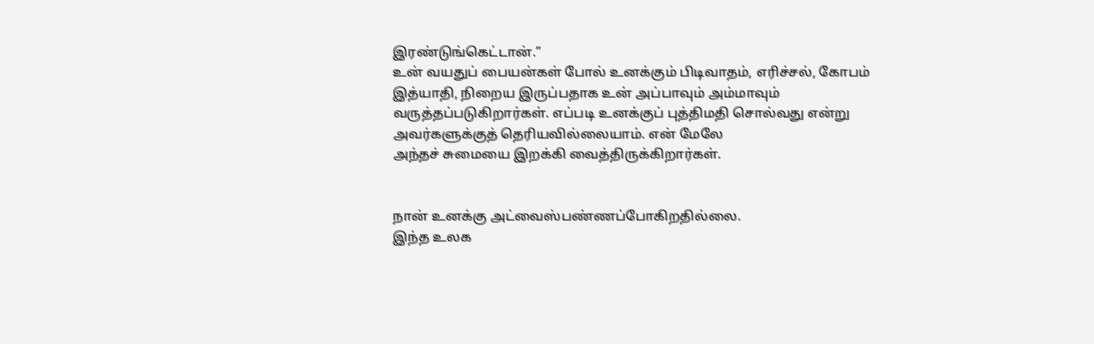இரண்டுங்கெட்டான்.”
உன் வயதுப் பையன்கள் போல் உனக்கும் பிடிவாதம், எரிச்சல், கோபம்
இத்யாதி, நிறைய இருப்பதாக உன் அப்பாவும் அம்மாவும்
வருத்தப்படுகிறார்கள். எப்படி உனக்குப் புத்திமதி சொல்வது என்று
அவர்களுக்குத் தெரியவில்லையாம். என் மேலே
அந்தச் சுமையை இறக்கி வைத்திருக்கிறார்கள்.


நான் உனக்கு அட்வைஸ்பண்ணப்போகிறதில்லை.
இந்த உலக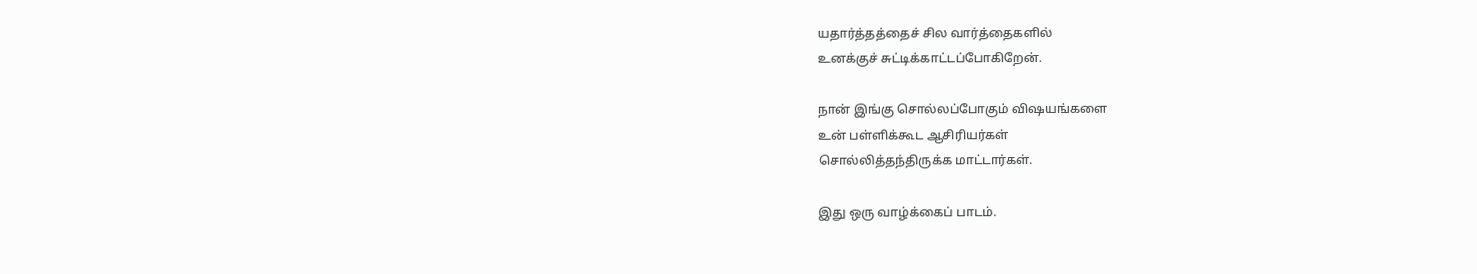யதார்த்தத்தைச் சில வார்த்தைகளில்
உனக்குச் சுட்டிக்காட்டப்போகிறேன்.

நான் இங்கு சொல்லப்போகும் விஷயங்களை
உன் பள்ளிக்கூட ஆசிரியர்கள்
சொல்லித்தந்திருக்க மாட்டார்கள்.

இது ஒரு வாழ்க்கைப் பாடம்.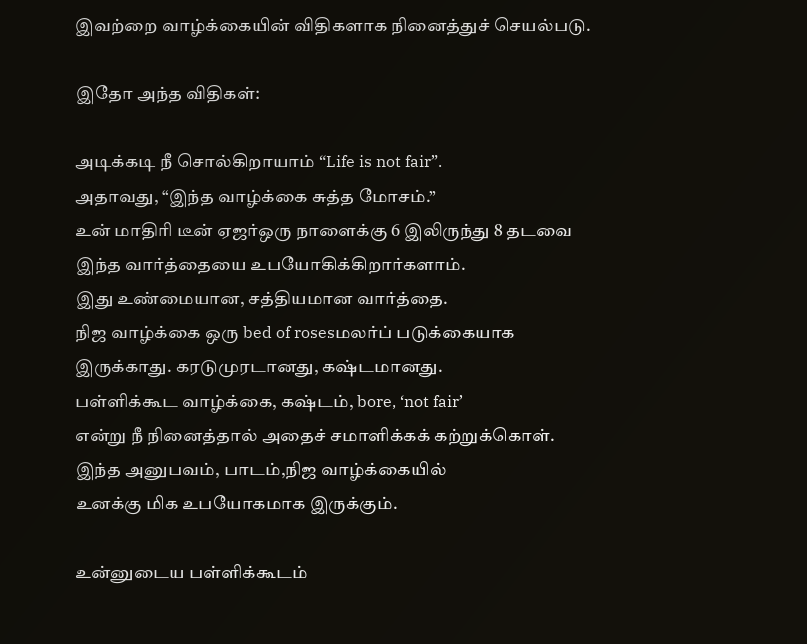இவற்றை வாழ்க்கையின் விதிகளாக நினைத்துச் செயல்படு.

இதோ அந்த விதிகள்:

அடிக்கடி நீ சொல்கிறாயாம் “Life is not fair”.
அதாவது, “இந்த வாழ்க்கை சுத்த மோசம்.”
உன் மாதிரி டீன் ஏஜர்ஒரு நாளைக்கு 6 இலிருந்து 8 தடவை
இந்த வார்த்தையை உபயோகிக்கிறார்களாம்.
இது உண்மையான, சத்தியமான வார்த்தை.
நிஜ வாழ்க்கை ஒரு bed of rosesமலர்ப் படுக்கையாக
இருக்காது. கரடுமுரடானது, கஷ்டமானது.
பள்ளிக்கூட வாழ்க்கை, கஷ்டம், bore, ‘not fair’
என்று நீ நினைத்தால் அதைச் சமாளிக்கக் கற்றுக்கொள்.
இந்த அனுபவம், பாடம்,நிஜ வாழ்க்கையில்
உனக்கு மிக உபயோகமாக இருக்கும்.

உன்னுடைய பள்ளிக்கூடம்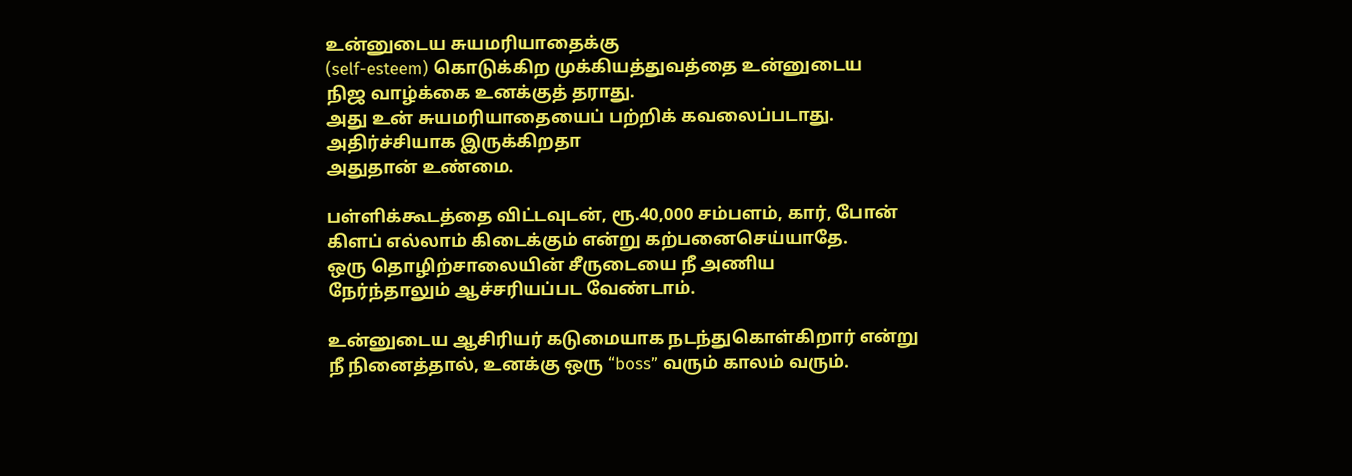உன்னுடைய சுயமரியாதைக்கு
(self-esteem) கொடுக்கிற முக்கியத்துவத்தை உன்னுடைய
நிஜ வாழ்க்கை உனக்குத் தராது.
அது உன் சுயமரியாதையைப் பற்றிக் கவலைப்படாது.
அதிர்ச்சியாக இருக்கிறதா
அதுதான் உண்மை.

பள்ளிக்கூடத்தை விட்டவுடன், ரூ.40,000 சம்பளம், கார், போன்
கிளப் எல்லாம் கிடைக்கும் என்று கற்பனைசெய்யாதே.
ஒரு தொழிற்சாலையின் சீருடையை நீ அணிய
நேர்ந்தாலும் ஆச்சரியப்பட வேண்டாம்.

உன்னுடைய ஆசிரியர் கடுமையாக நடந்துகொள்கிறார் என்று
நீ நினைத்தால், உனக்கு ஒரு “boss” வரும் காலம் வரும்.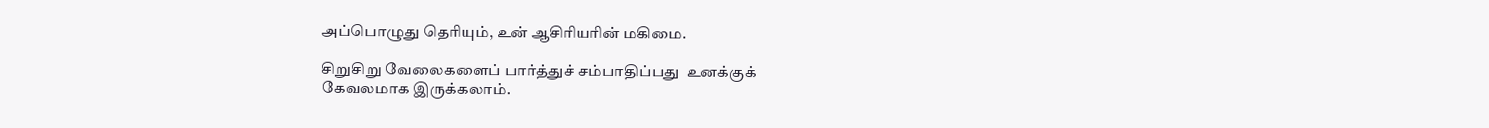அப்பொழுது தெரியும், உன் ஆசிரியரின் மகிமை.

சிறுசிறு வேலைகளைப் பார்த்துச் சம்பாதிப்பது  உனக்குக்
கேவலமாக இருக்கலாம்.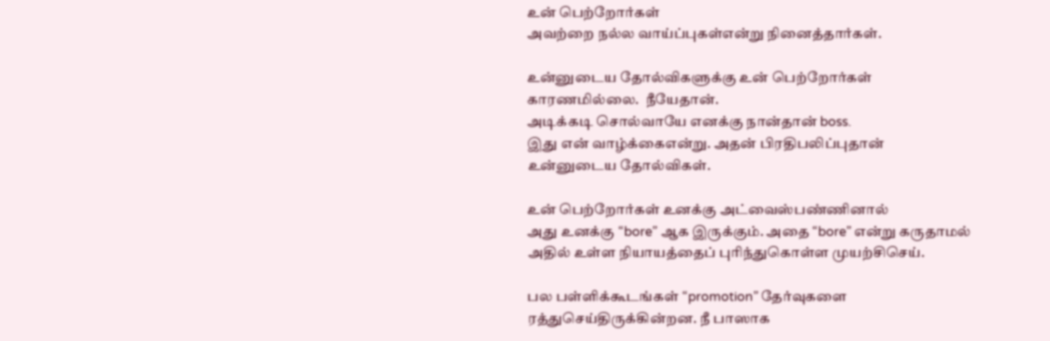உன் பெற்றோர்கள்
அவற்றை நல்ல வாய்ப்புகள்என்று நினைத்தார்கள்.

உன்னுடைய தோல்விகளுக்கு உன் பெற்றோர்கள்
காரணமில்லை.  நீயேதான்.
அடிக்கடி சொல்வாயே எனக்கு நான்தான் boss.
இது என் வாழ்க்கைஎன்று. அதன் பிரதிபலிப்புதான்
உன்னுடைய தோல்விகள்.

உன் பெற்றோர்கள் உனக்கு அட்வைஸ்பண்ணினால்
அது உனக்கு “bore” ஆக இருக்கும். அதை “bore” என்று கருதாமல்
அதில் உள்ள நியாயத்தைப் புரிந்துகொள்ள முயற்சிசெய்.

பல பள்ளிக்கூடங்கள் “promotion” தேர்வுகளை
ரத்துசெய்திருக்கின்றன. நீ பாஸாக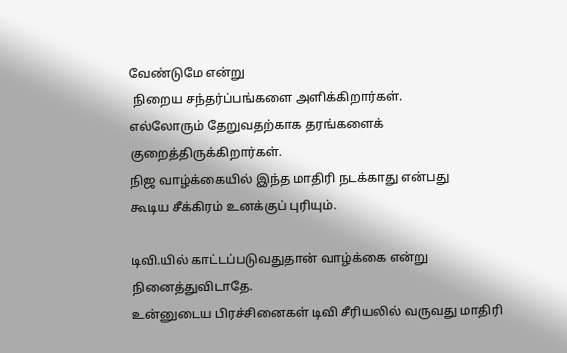வேண்டுமே என்று
 நிறைய சந்தர்ப்பங்களை அளிக்கிறார்கள்.
எல்லோரும் தேறுவதற்காக தரங்களைக் குறைத்திருக்கிறார்கள்.
நிஜ வாழ்க்கையில் இந்த மாதிரி நடக்காது என்பது
கூடிய சீக்கிரம் உனக்குப் புரியும்.

டிவி.யில் காட்டப்படுவதுதான் வாழ்க்கை என்று நினைத்துவிடாதே.
உன்னுடைய பிரச்சினைகள் டிவி சீரியலில் வருவது மாதிரி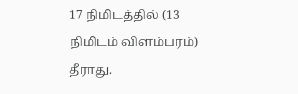17 நிமிடத்தில் (13 நிமிடம் விளம்பரம்) தீராது.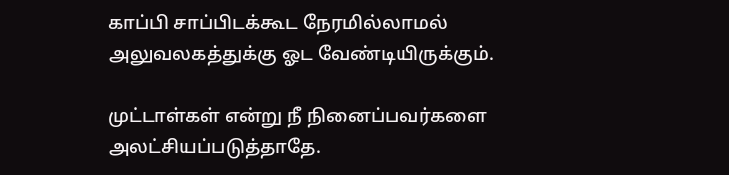காப்பி சாப்பிடக்கூட நேரமில்லாமல்
அலுவலகத்துக்கு ஓட வேண்டியிருக்கும்.

முட்டாள்கள் என்று நீ நினைப்பவர்களை
அலட்சியப்படுத்தாதே.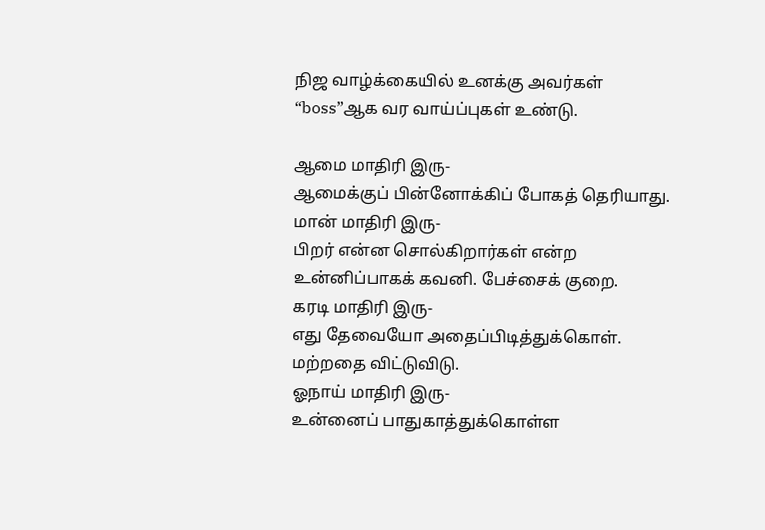நிஜ வாழ்க்கையில் உனக்கு அவர்கள்
“boss”ஆக வர வாய்ப்புகள் உண்டு.

ஆமை மாதிரி இரு-
ஆமைக்குப் பின்னோக்கிப் போகத் தெரியாது.
மான் மாதிரி இரு-
பிறர் என்ன சொல்கிறார்கள் என்ற
உன்னிப்பாகக் கவனி. பேச்சைக் குறை.
கரடி மாதிரி இரு-
எது தேவையோ அதைப்பிடித்துக்கொள்.
மற்றதை விட்டுவிடு.
ஓநாய் மாதிரி இரு-
உன்னைப் பாதுகாத்துக்கொள்ள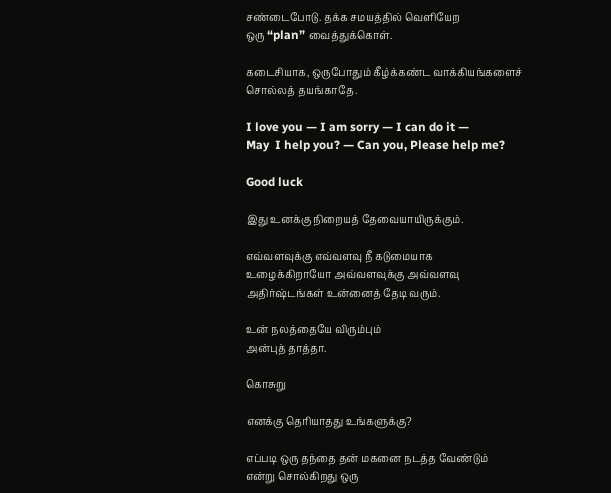சண்டைபோடு. தக்க சமயத்தில் வெளியேற
ஒரு “plan” வைத்துக்கொள்.

கடைசியாக, ஒருபோதும் கீழ்க்கண்ட வாக்கியங்களைச்
சொல்லத் தயங்காதே.

I love you — I am sorry — I can do it —
May  I help you? — Can you, Please help me?

Good luck

இது உனக்கு நிறையத் தேவையாயிருக்கும்.

எவ்வளவுக்கு எவ்வளவு நீ கடுமையாக
உழைக்கிறாயோ அவ்வளவுக்கு அவ்வளவு
அதிர்ஷ்டங்கள் உன்னைத் தேடி வரும்.

உன் நலத்தையே விரும்பும்
அன்புத் தாத்தா.

கொசுறு

எனக்கு தெரியாதது உங்களுக்கு?

எப்படி ஒரு தந்தை தன் மகனை நடத்த வேண்டும்
என்று சொல்கிறது ஒரு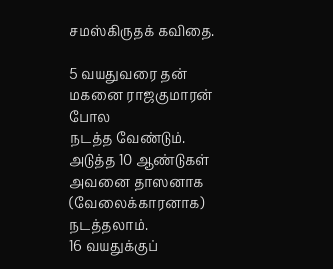சமஸ்கிருதக் கவிதை.

5 வயதுவரை தன் மகனை ராஜகுமாரன் போல
நடத்த வேண்டும்.
அடுத்த 10 ஆண்டுகள் அவனை தாஸனாக
(வேலைக்காரனாக) நடத்தலாம்.
16 வயதுக்குப்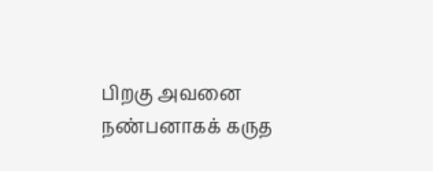பிறகு அவனை
நண்பனாகக் கருத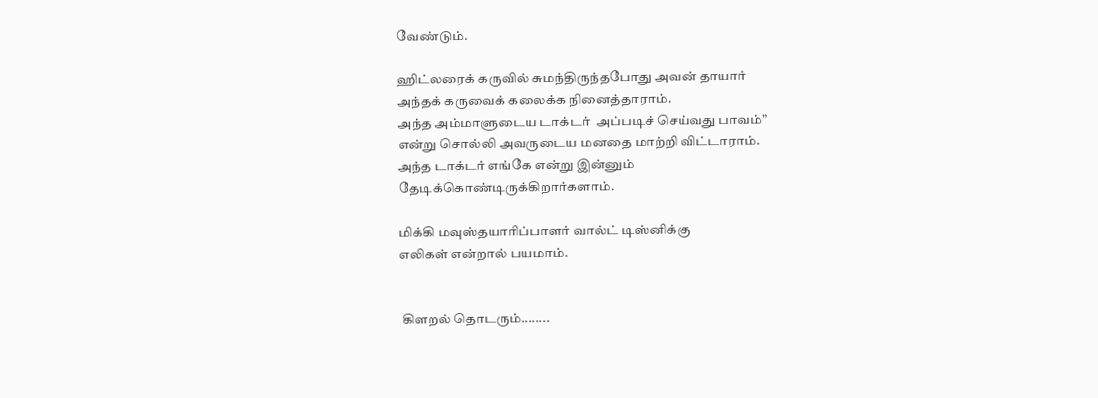வேண்டும்.

ஹிட்லரைக் கருவில் சுமந்திருந்தபோது அவன் தாயார்
அந்தக் கருவைக் கலைக்க நினைத்தாராம்.
அந்த அம்மாளுடைய டாக்டர்  அப்படிச் செய்வது பாவம்”
என்று சொல்லி அவருடைய மனதை மாற்றி விட்டாராம்.
அந்த டாக்டர் எங்கே என்று இன்னும்
தேடிக்கொண்டிருக்கிறார்களாம்.

மிக்கி மவுஸ்தயாரிப்பாளர் வால்ட் டிஸ்னிக்கு
எலிகள் என்றால் பயமாம்.


 கிளறல் தொடரும்........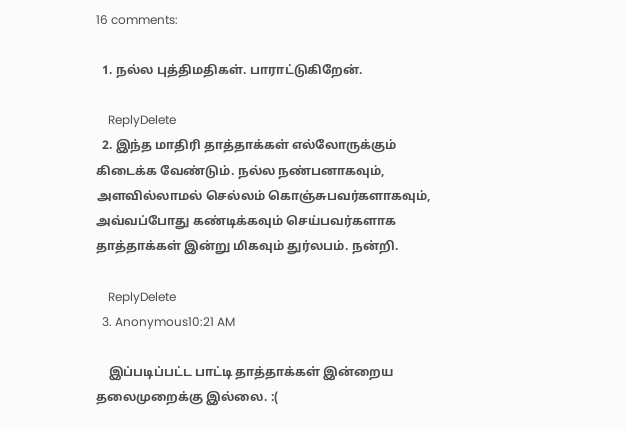16 comments:

  1. நல்ல புத்திமதிகள். பாராட்டுகிறேன்.

    ReplyDelete
  2. இந்த மாதிரி தாத்தாக்கள் எல்லோருக்கும் கிடைக்க வேண்டும். நல்ல நண்பனாகவும், அளவில்லாமல் செல்லம் கொஞ்சுபவர்களாகவும், அவ்வப்போது கண்டிக்கவும் செய்பவர்களாக தாத்தாக்கள் இன்று மிகவும் துர்லபம். நன்றி.

    ReplyDelete
  3. Anonymous10:21 AM

    இப்படிப்பட்ட பாட்டி தாத்தாக்கள் இன்றைய தலைமுறைக்கு இல்லை. :(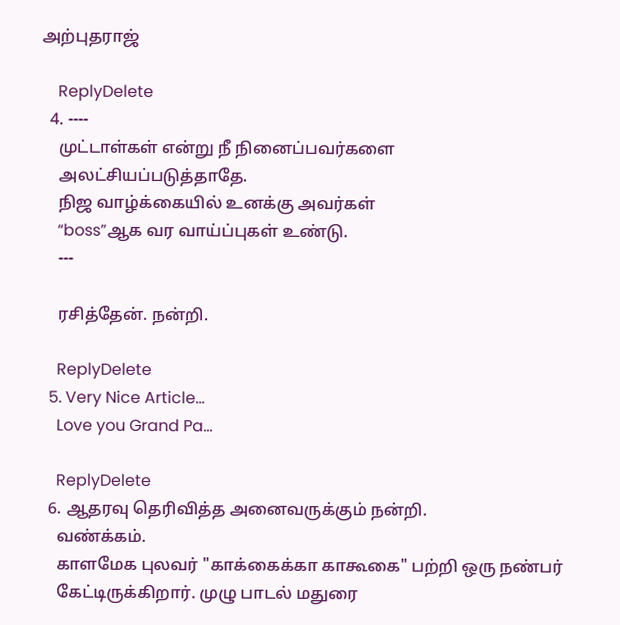அற்புதராஜ்

    ReplyDelete
  4. ----
    முட்டாள்கள் என்று நீ நினைப்பவர்களை
    அலட்சியப்படுத்தாதே.
    நிஜ வாழ்க்கையில் உனக்கு அவர்கள்
    “boss”ஆக வர வாய்ப்புகள் உண்டு.
    ---

    ரசித்தேன். நன்றி.

    ReplyDelete
  5. Very Nice Article...
    Love you Grand Pa...

    ReplyDelete
  6. ஆதரவு தெரிவித்த அனைவருக்கும் நன்றி.
    வண்க்கம்.
    காளமேக புலவர் "காக்கைக்கா காகூகை" பற்றி ஒரு நண்பர்
    கேட்டிருக்கிறார். முழு பாடல் மதுரை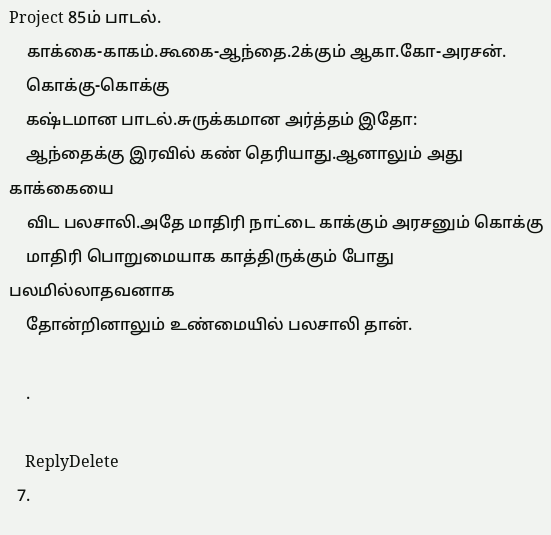Project 85ம் பாடல்.
    காக்கை-காகம்.கூகை-ஆந்தை.2க்கும் ஆகா.கோ-அரசன்.
    கொக்கு-கொக்கு
    கஷ்டமான பாடல்.சுருக்கமான அர்த்தம் இதோ:
    ஆந்தைக்கு இரவில் கண் தெரியாது.ஆனாலும் அது காக்கையை
    விட பலசாலி.அதே மாதிரி நாட்டை காக்கும் அரசனும் கொக்கு
    மாதிரி பொறுமையாக காத்திருக்கும் போது பலமில்லாதவனாக
    தோன்றினாலும் உண்மையில் பலசாலி தான்.

    .

    ReplyDelete
  7.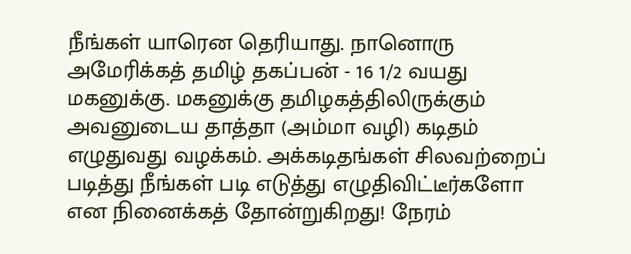நீங்கள் யாரென தெரியாது. நானொரு அமேரிக்கத் தமிழ் தகப்பன் - 16 1/2 வயது மகனுக்கு. மகனுக்கு தமிழகத்திலிருக்கும் அவனுடைய தாத்தா (அம்மா வழி) கடிதம் எழுதுவது வழக்கம். அக்கடிதங்கள் சிலவற்றைப் படித்து நீங்கள் படி எடுத்து எழுதிவிட்டீர்களோ என நினைக்கத் தோன்றுகிறது! நேரம்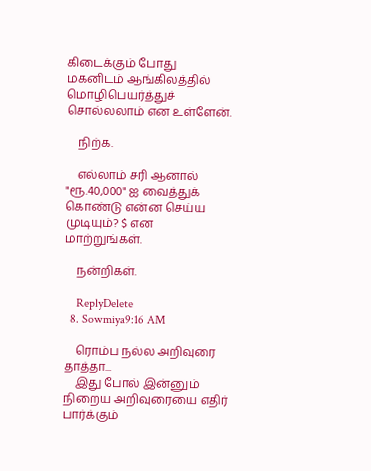கிடைக்கும் போது மகனிடம் ஆங்கிலத்தில் மொழிபெயர்த்துச் சொல்லலாம் என உள்ளேன்.

    நிற்க.

    எல்லாம் சரி ஆனால் "ரூ.40,000" ஐ வைத்துக் கொண்டு என்ன செய்ய முடியும்? $ என மாற்றுங்கள்.

    நன்றிகள்.

    ReplyDelete
  8. Sowmiya9:16 AM

    ரொம்ப நல்ல அறிவுரை தாத்தா...
    இது போல் இன்னும் நிறைய அறிவுரையை எதிர் பார்க்கும்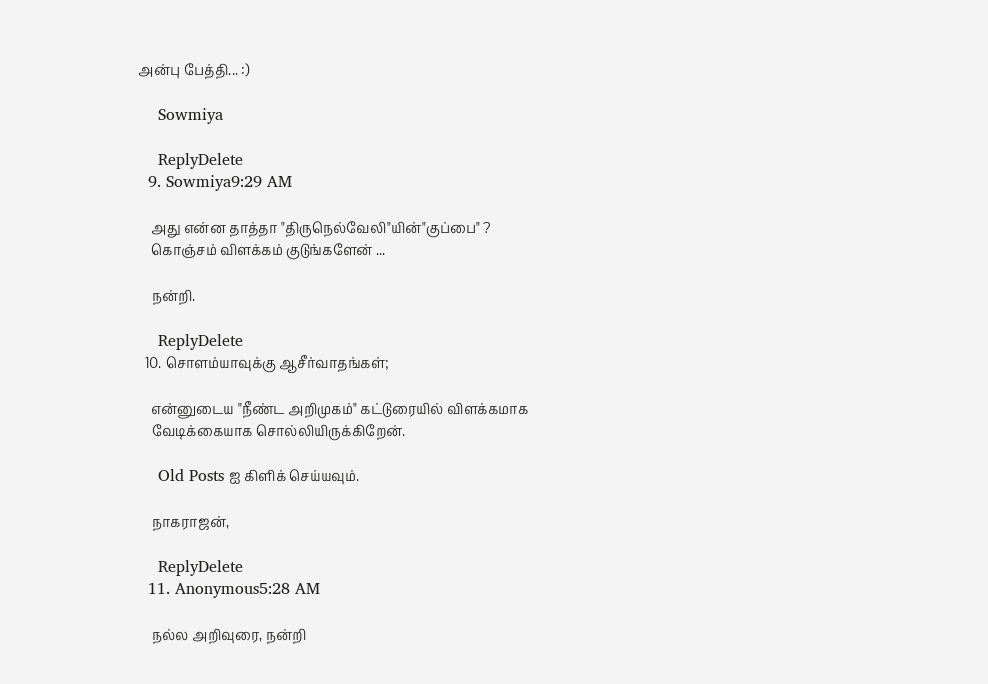அன்பு பேத்தி... :)

    Sowmiya

    ReplyDelete
  9. Sowmiya9:29 AM

    அது என்ன தாத்தா "திருநெல்வேலி"யின்"குப்பை" ?
    கொஞ்சம் விளக்கம் குடுங்களேன் ...

    நன்றி.

    ReplyDelete
  10. சொளம்யாவுக்கு ஆசீர்வாதங்கள்;

    என்னுடைய "நீண்ட அறிமுகம்" கட்டுரையில் விளக்கமாக
    வேடிக்கையாக சொல்லியிருக்கிறேன்.

    Old Posts ஐ கிளிக் செய்யவும்.

    நாகராஜன்,

    ReplyDelete
  11. Anonymous5:28 AM

    நல்ல அறிவுரை, நன்றி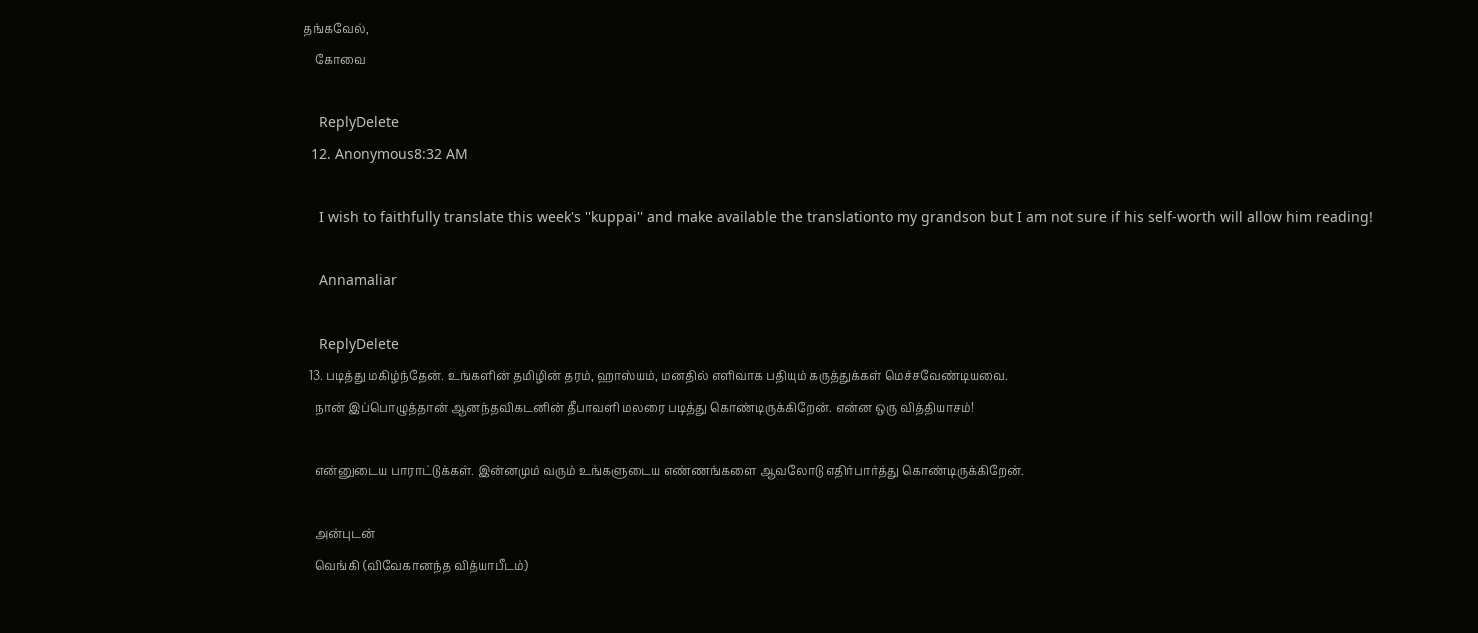தங்கவேல்,
    கோவை

    ReplyDelete
  12. Anonymous8:32 AM

    I wish to faithfully translate this week's ''kuppai'' and make available the translationto my grandson but I am not sure if his self-worth will allow him reading!

    Annamaliar

    ReplyDelete
  13. படித்து மகிழ்ந்தேன். உங்களின் தமிழின் தரம், ஹாஸ்யம், மனதில் எளிவாக பதியும் கருத்துக்கள் மெச்சவேண்டியவை.
    நான் இப்பொழுத்தான் ஆனந்தவிகடனின் தீபாவளி மலரை படித்து கொண்டிருக்கிறேன். என்ன ஒரு வித்தியாசம்!

    என்னுடைய பாராட்டுக்கள். இன்னமும் வரும் உங்களுடைய எண்ணங்களை ஆவலோடு எதிர்பார்த்து கொண்டிருக்கிறேன்.

    அன்புடன்
    வெங்கி (விவேகானந்த வித்யாபீடம்)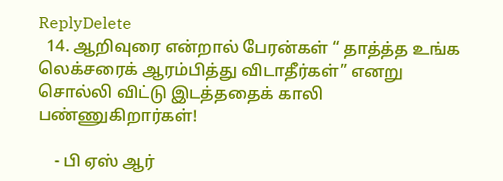ReplyDelete
  14. ஆறிவுரை என்றால் பேரன்கள் “ தாத்த்த உங்க லெக்சரைக் ஆரம்பித்து விடாதீர்கள்” எனறு சொல்லி விட்டு இடத்ததைக் காலி பண்ணுகிறார்கள்!

    - பி ஏஸ் ஆர்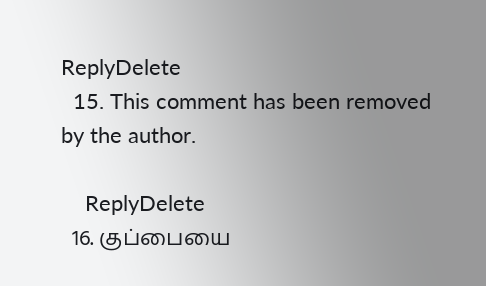ReplyDelete
  15. This comment has been removed by the author.

    ReplyDelete
  16. குப்பையை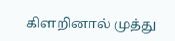கிளறினால் முத்து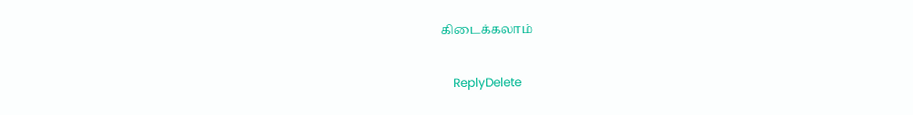கிடைக்கலாம்

    ReplyDelete